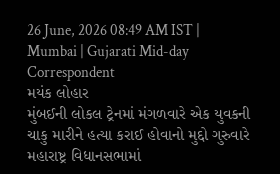26 June, 2026 08:49 AM IST | Mumbai | Gujarati Mid-day Correspondent
મયંક લોહાર
મુંબઈની લોકલ ટ્રેનમાં મંગળવારે એક યુવકની ચાકુ મારીને હત્યા કરાઈ હોવાનો મુદ્દો ગુરુવારે મહારાષ્ટ્ર વિધાનસભામાં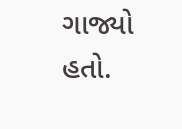ગાજ્યો હતો.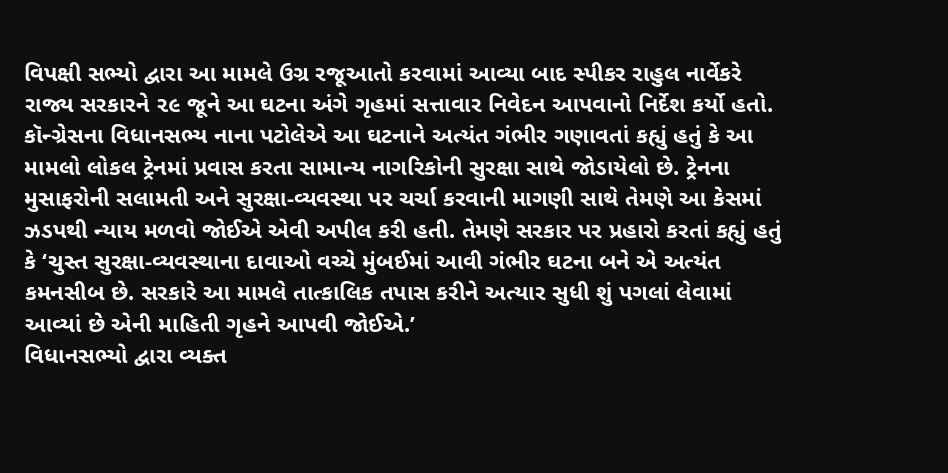વિપક્ષી સભ્યો દ્વારા આ મામલે ઉગ્ર રજૂઆતો કરવામાં આવ્યા બાદ સ્પીકર રાહુલ નાર્વેકરે રાજ્ય સરકારને ૨૯ જૂને આ ઘટના અંગે ગૃહમાં સત્તાવાર નિવેદન આપવાનો નિર્દેશ કર્યો હતો.
કૉન્ગ્રેસના વિધાનસભ્ય નાના પટોલેએ આ ઘટનાને અત્યંત ગંભીર ગણાવતાં કહ્યું હતું કે આ મામલો લોકલ ટ્રેનમાં પ્રવાસ કરતા સામાન્ય નાગરિકોની સુરક્ષા સાથે જોડાયેલો છે. ટ્રેનના મુસાફરોની સલામતી અને સુરક્ષા-વ્યવસ્થા પર ચર્ચા કરવાની માગણી સાથે તેમણે આ કેસમાં ઝડપથી ન્યાય મળવો જોઈએ એવી અપીલ કરી હતી. તેમણે સરકાર પર પ્રહારો કરતાં કહ્યું હતું કે ‘ચુસ્ત સુરક્ષા-વ્યવસ્થાના દાવાઓ વચ્ચે મુંબઈમાં આવી ગંભીર ઘટના બને એ અત્યંત કમનસીબ છે. સરકારે આ મામલે તાત્કાલિક તપાસ કરીને અત્યાર સુધી શું પગલાં લેવામાં આવ્યાં છે એની માહિતી ગૃહને આપવી જોઈએ.’
વિધાનસભ્યો દ્વારા વ્યક્ત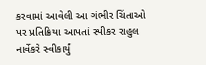કરવામાં આવેલી આ ગંભીર ચિંતાઓ પર પ્રતિક્રિયા આપતાં સ્પીકર રાહુલ નાર્વેકરે સ્વીકાર્યું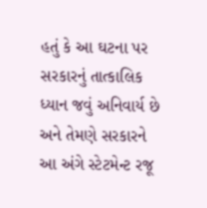હતું કે આ ઘટના પર સરકારનું તાત્કાલિક ધ્યાન જવું અનિવાર્ય છે અને તેમણે સરકારને આ અંગે સ્ટેટમેન્ટ રજૂ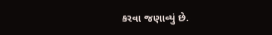કરવા જણાવ્યું છે.